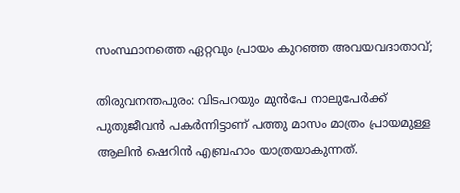സംസ്ഥാനത്തെ ഏറ്റവും പ്രായം കുറഞ്ഞ അവയവദാതാവ്;

തിരുവനന്തപുരം: വിടപറയും മുൻപേ നാലുപേർക്ക് പുതുജീവൻ പകർന്നിട്ടാണ് പത്തു മാസം മാത്രം പ്രായമുള്ള ആലിൻ ഷെറിൻ എബ്രഹാം യാത്രയാകുന്നത്.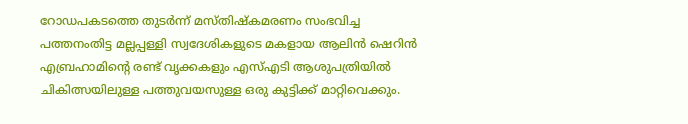റോഡപകടത്തെ തുടർന്ന് മസ്തിഷ്‌കമരണം സംഭവിച്ച പത്തനംതിട്ട മല്ലപ്പള്ളി സ്വദേശികളുടെ മകളായ ആലിൻ ഷെറിൻ എബ്രഹാമിന്റെ രണ്ട് വൃക്കകളും എസ്‌എടി ആശുപത്രിയില്‍ ചികിത്സയിലുള്ള പത്തുവയസുള്ള ഒരു കുട്ടിക്ക് മാറ്റിവെക്കും.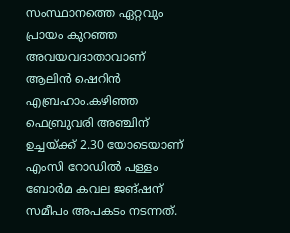സംസ്ഥാനത്തെ ഏറ്റവും പ്രായം കുറഞ്ഞ അവയവദാതാവാണ് ആലിൻ ഷെറിൻ എബ്രഹാം.കഴിഞ്ഞ ഫെബ്രുവരി അഞ്ചിന് ഉച്ചയ്ക്ക് 2.30 യോടെയാണ് എംസി റോഡില്‍ പള്ളം ബോർമ കവല ജങ്ഷന് സമീപം അപകടം നടന്നത്.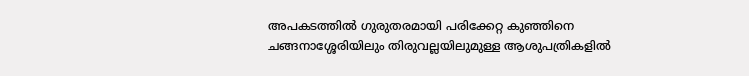അപകടത്തില്‍ ഗുരുതരമായി പരിക്കേറ്റ കുഞ്ഞിനെ ചങ്ങനാശ്ശേരിയിലും തിരുവല്ലയിലുമുള്ള ആശുപത്രികളില്‍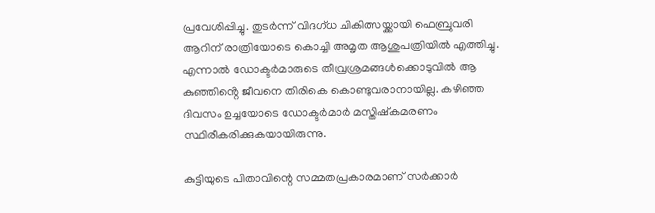പ്രവേശിപ്പിച്ചു. തുടർന്ന് വിദഗ്ധ ചികിത്സയ്ക്കായി ഫെബ്രുവരി ആറിന് രാത്രിയോടെ കൊച്ചി അമൃത ആശുപത്രിയില്‍ എത്തിച്ചു. എന്നാല്‍ ഡോക്ടർമാരുടെ തീവ്രശ്രമങ്ങള്‍ക്കൊടുവിൽ ആ കുഞ്ഞിൻ്റെ ജീവനെ തിരികെ കൊണ്ടുവരാനായില്ല. കഴിഞ്ഞ ദിവസം ഉച്ചയോടെ ഡോക്ടർമാർ മസ്തിഷ്‌കമരണം സ്ഥിരീകരിക്കുകയായിരുന്നു.

കുട്ടിയുടെ പിതാവിന്റെ സമ്മതപ്രകാരമാണ് സർക്കാർ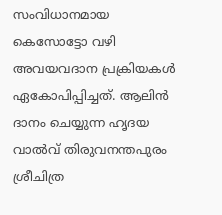സംവിധാനമായ കെസോട്ടോ വഴി അവയവദാന പ്രക്രിയകള്‍ ഏകോപിപ്പിച്ചത്. ആലിൻ ദാനം ചെയ്യുന്ന ഹൃദയ വാല്‍വ് തിരുവനന്തപുരം ശ്രീചിത്ര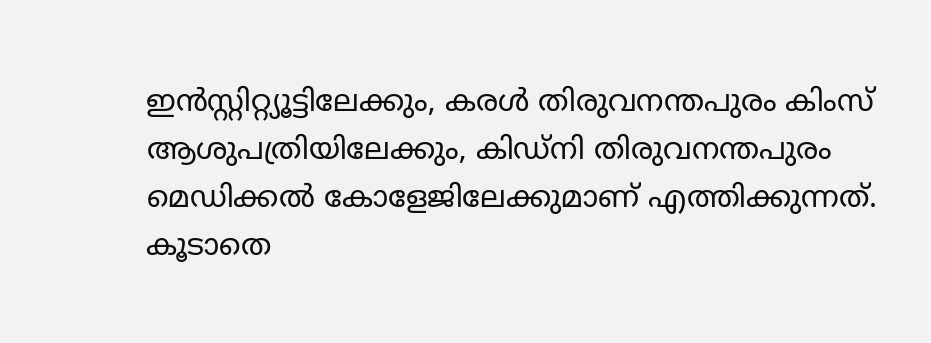ഇൻസ്റ്റിറ്റ്യൂട്ടിലേക്കും, കരള്‍ തിരുവനന്തപുരം കിംസ് ആശുപത്രിയിലേക്കും, കിഡ്‌നി തിരുവനന്തപുരം മെഡിക്കല്‍ കോളേജിലേക്കുമാണ് എത്തിക്കുന്നത്. കൂടാതെ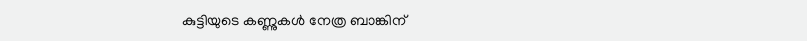കുട്ടിയുടെ കണ്ണുകള്‍ നേത്ര ബാങ്കിന്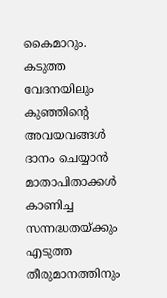കൈമാറും. കടുത്ത വേദനയിലും കുഞ്ഞിന്റെ അവയവങ്ങള്‍ ദാനം ചെയ്യാൻ മാതാപിതാക്കള്‍ കാണിച്ച സന്നദ്ധതയ്ക്കും എടുത്ത തീരുമാനത്തിനും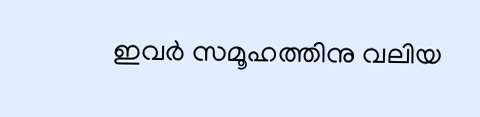ഇവർ സമൂഹത്തിനു വലിയ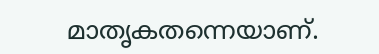മാതൃകതന്നെയാണ്.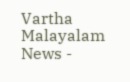Vartha Malayalam News -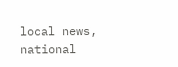local news, national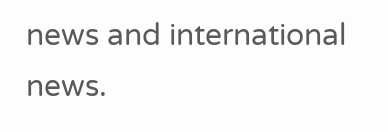news and international news.